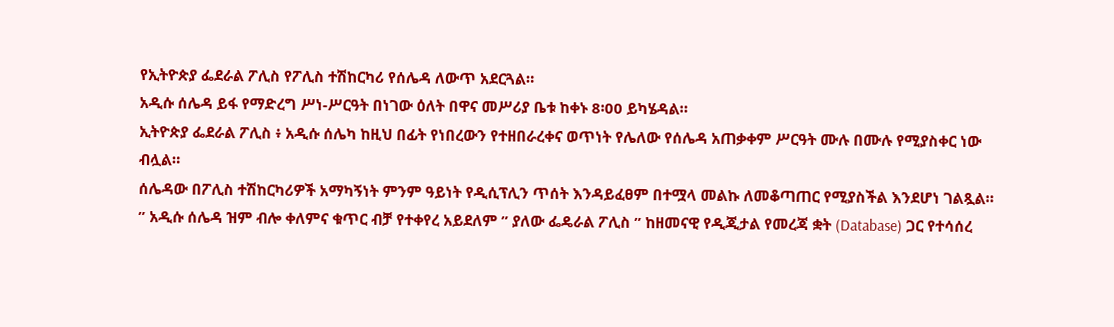የኢትዮጵያ ፌደራል ፖሊስ የፖሊስ ተሽከርካሪ የሰሌዳ ለውጥ አደርጓል።
አዲሱ ሰሌዳ ይፋ የማድረግ ሥነ-ሥርዓት በነገው ዕለት በዋና መሥሪያ ቤቱ ከቀኑ 8፡00 ይካሄዳል።
ኢትዮጵያ ፌደራል ፖሊስ ፥ አዲሱ ሰሌካ ከዚህ በፊት የነበረውን የተዘበራረቀና ወጥነት የሌለው የሰሌዳ አጠቃቀም ሥርዓት ሙሉ በሙሉ የሚያስቀር ነው ብሏል።
ሰሌዳው በፖሊስ ተሽከርካሪዎች አማካኝነት ምንም ዓይነት የዲሲፕሊን ጥሰት እንዳይፈፀም በተሟላ መልኩ ለመቆጣጠር የሚያስችል እንደሆነ ገልጿል።
” አዲሱ ሰሌዳ ዝም ብሎ ቀለምና ቁጥር ብቻ የተቀየረ አይደለም ” ያለው ፌዴራል ፖሊስ ” ከዘመናዊ የዲጂታል የመረጃ ቋት (Database) ጋር የተሳሰረ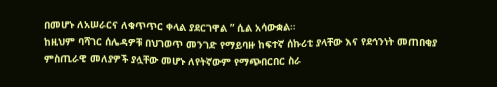በመሆኑ ለአሠራርና ለቁጥጥር ቀላል ያደርገዋል ” ሲል አሳውቋል።
ከዚህም ባሻገር ሰሌዳዎቹ በህገወጥ መንገድ የማይባዙ ከፍተኛ ሰኩሪቲ ያላቸው እና የደኅንነት መጠበቂያ ምስጢራዊ መለያዎች ያሏቸው መሆኑ ለየትኛውም የማጭበርበር ስራ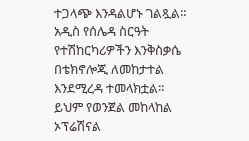ተጋላጭ እንዳልሆኑ ገልጿል።
አዲስ የሰሌዳ ስርዓት የተሽከርካሪዎችን እንቅስቃሴ በቴክኖሎጂ ለመከታተል እንደሚረዳ ተመላክቷል። ይህም የወንጀል መከላከል ኦፕሬሽናል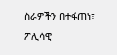ስራዎችን በተፋጠነ፣ ፖሊሳዊ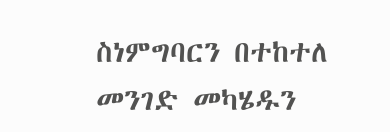ስነምግባርን በተከተለ መንገድ መካሄዱን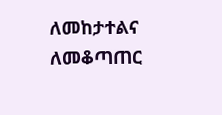ለመከታተልና ለመቆጣጠር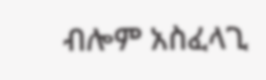ብሎም አስፈላጊ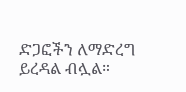ድጋፎችን ለማድረግ ይረዳል ብሏል።